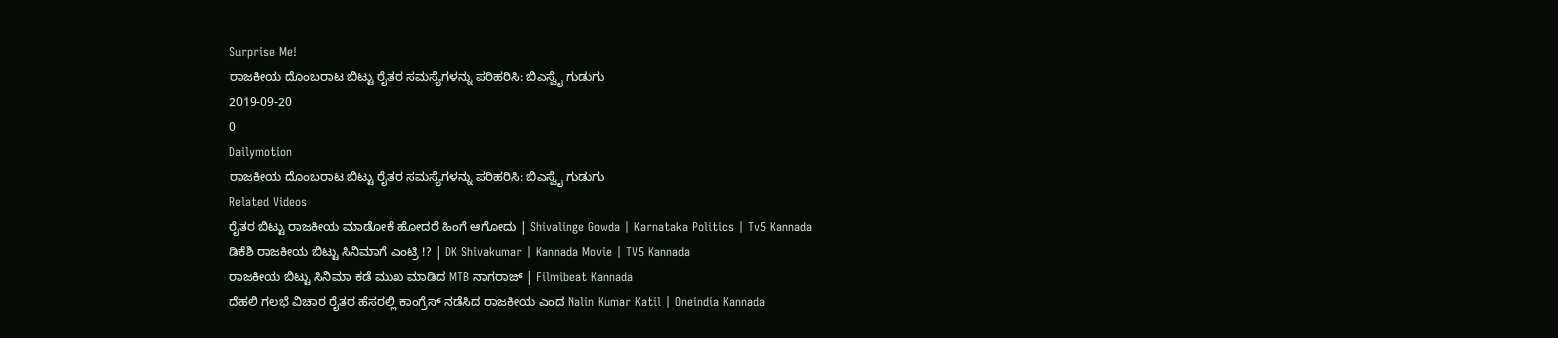Surprise Me!
ರಾಜಕೀಯ ದೊಂಬರಾಟ ಬಿಟ್ಟು ರೈತರ ಸಮಸ್ಯೆಗಳನ್ನು ಪರಿಹರಿಸಿ: ಬಿಎಸ್ವೈ ಗುಡುಗು
2019-09-20
0
Dailymotion
ರಾಜಕೀಯ ದೊಂಬರಾಟ ಬಿಟ್ಟು ರೈತರ ಸಮಸ್ಯೆಗಳನ್ನು ಪರಿಹರಿಸಿ: ಬಿಎಸ್ವೈ ಗುಡುಗು
Related Videos
ರೈತರ ಬಿಟ್ಟು ರಾಜಕೀಯ ಮಾಡೋಕೆ ಹೋದರೆ ಹಿಂಗೆ ಆಗೋದು | Shivalinge Gowda | Karnataka Politics | Tv5 Kannada
ಡಿಕೆಶಿ ರಾಜಕೀಯ ಬಿಟ್ಟು ಸಿನಿಮಾಗೆ ಎಂಟ್ರಿ !? | DK Shivakumar | Kannada Movie | TV5 Kannada
ರಾಜಕೀಯ ಬಿಟ್ಟು ಸಿನಿಮಾ ಕಡೆ ಮುಖ ಮಾಡಿದ MTB ನಾಗರಾಜ್ | Filmibeat Kannada
ದೆಹಲಿ ಗಲಭೆ ವಿಚಾರ ರೈತರ ಹೆಸರಲ್ಲಿ ಕಾಂಗ್ರೆಸ್ ನಡೆಸಿದ ರಾಜಕೀಯ ಎಂದ Nalin Kumar Katil | Oneindia Kannada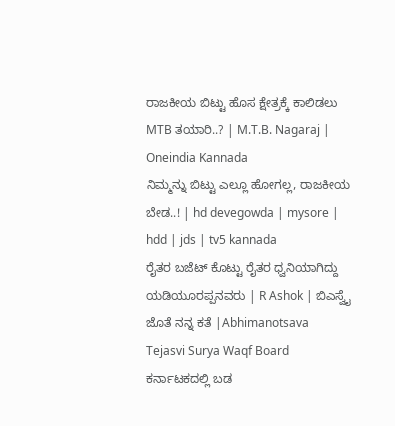ರಾಜಕೀಯ ಬಿಟ್ಟು ಹೊಸ ಕ್ಷೇತ್ರಕ್ಕೆ ಕಾಲಿಡಲು MTB ತಯಾರಿ..? | M.T.B. Nagaraj | Oneindia Kannada
ನಿಮ್ಮನ್ನು ಬಿಟ್ಟು ಎಲ್ಲೂ ಹೋಗಲ್ಲ, ರಾಜಕೀಯ ಬೇಡ..! | hd devegowda | mysore | hdd | jds | tv5 kannada
ರೈತರ ಬಜೆಟ್ ಕೊಟ್ಟು ರೈತರ ಧ್ವನಿಯಾಗಿದ್ದು ಯಡಿಯೂರಪ್ಪನವರು | R Ashok | ಬಿಎಸ್ವೈ ಜೊತೆ ನನ್ನ ಕತೆ |Abhimanotsava
Tejasvi Surya Waqf Board ಕರ್ನಾಟಕದಲ್ಲಿ ಬಡ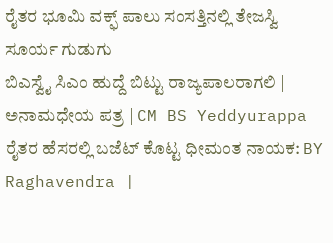ರೈತರ ಭೂಮಿ ವಕ್ಫ್ ಪಾಲು ಸಂಸತ್ತಿನಲ್ಲಿ ತೇಜಸ್ವಿ ಸೂರ್ಯ ಗುಡುಗು
ಬಿಎಸ್ವೈ ಸಿಎಂ ಹುದ್ದೆ ಬಿಟ್ಟು ರಾಜ್ಯಪಾಲರಾಗಲಿ | ಅನಾಮಧೇಯ ಪತ್ರ | CM BS Yeddyurappa
ರೈತರ ಹೆಸರಲ್ಲಿ ಬಜೆಟ್ ಕೊಟ್ಟ ಧೀಮಂತ ನಾಯಕ: BY Raghavendra |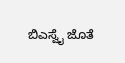ಬಿಎಸ್ವೈ ಜೊತೆ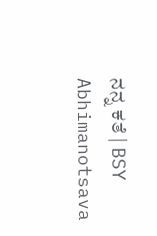ನನ್ನ ಕತೆ | BSY Abhimanotsava